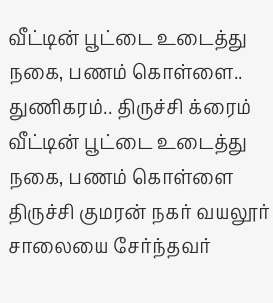வீட்டின் பூட்டை உடைத்து நகை, பணம் கொள்ளை.. துணிகரம்.. திருச்சி க்ரைம்
வீட்டின் பூட்டை உடைத்து நகை, பணம் கொள்ளை திருச்சி குமரன் நகர் வயலூர் சாலையை சேர்ந்தவர்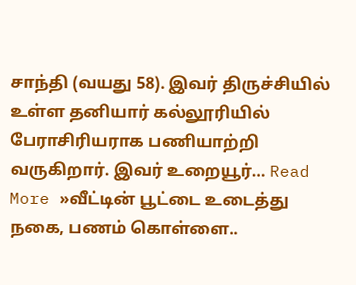சாந்தி (வயது 58). இவர் திருச்சியில் உள்ள தனியார் கல்லூரியில் பேராசிரியராக பணியாற்றி வருகிறார். இவர் உறையூர்… Read More »வீட்டின் பூட்டை உடைத்து நகை, பணம் கொள்ளை..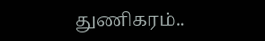துணிகரம்..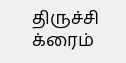திருச்சி க்ரைம்